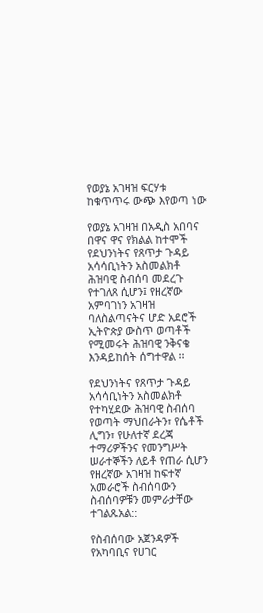የወያኔ አገዛዝ ፍርሃቱ ከቁጥጥሩ ውጭ እየወጣ ነው

የወያኔ አገዛዝ በአዲስ አበባና በዋና ዋና የክልል ከተሞች የደህንነትና የጸጥታ ጉዳይ አሳሳቢነትን አስመልክቶ ሕዝባዊ ስብሰባ መደረጉ የተገለጸ ሲሆን፤ የዘረኛው አምባገነን አገዛዝ ባለስልጣናትና ሆድ አደሮች ኢትዮጵያ ውስጥ ወጣቶች የሚመሩት ሕዝባዊ ንቅናቄ እንዳይከሰት ሰግተዋል ፡፡

የደህንነትና የጸጥታ ጉዳይ አሳሳቢነትን አስመልክቶ የተካሂደው ሕዝባዊ ስብሰባ የወጣት ማህበራትን፣ የሴቶች ሊግን፣ የሁለተኛ ደረጃ ተማሪዎችንና የመንግሥት ሠራተኞችን ለይቶ የጠራ ሲሆን የዘረኛው አገዛዝ ከፍተኛ አመራሮች ስብሰባውን ስብሰባዎቹን መምራታቸው ተገልጹአል::

የስብሰባው አጀንዳዎች የአካባቢና የሀገር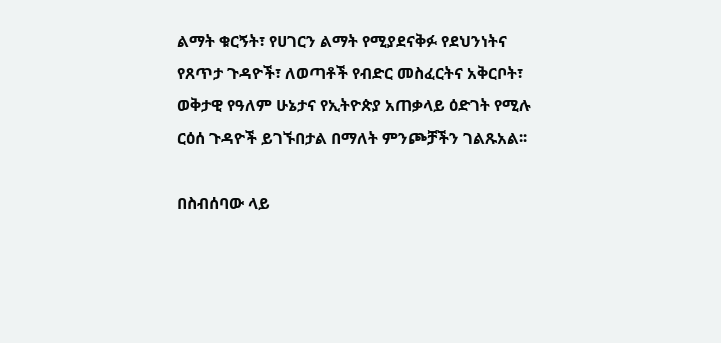ልማት ቁርኝት፣ የሀገርን ልማት የሚያደናቅፉ የደህንነትና የጸጥታ ጉዳዮች፣ ለወጣቶች የብድር መስፈርትና አቅርቦት፣ ወቅታዊ የዓለም ሁኔታና የኢትዮጵያ አጠቃላይ ዕድገት የሚሉ ርዕሰ ጉዳዮች ይገኙበታል በማለት ምንጮቻችን ገልጹአል፡፡

በስብሰባው ላይ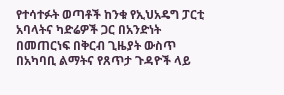የተሳተፉት ወጣቶች ከንቁ የኢህአዴግ ፓርቲ አባላትና ካድሬዎች ጋር በአንድነት በመጠርነፍ በቅርብ ጊዜያት ውስጥ በአካባቢ ልማትና የጸጥታ ጉዳዮች ላይ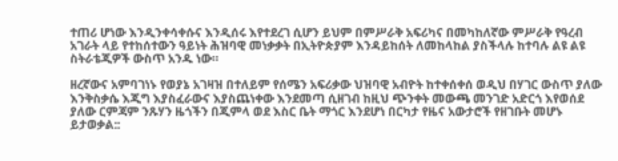ተጠሪ ሆነው እንዲንቀሳቀሱና እንዲሰሩ እየተደረገ ሲሆን ይህም በምሥራቅ አፍሪካና በመካከለኛው ምሥራቅ የዓረብ አገራት ላይ የተከሰተውን ዓይነት ሕዝባዊ መነቃቃት በኢትዮጵያም እንዳይከሰት ለመከላከል ያስችላሉ ከተባሉ ልዩ ልዩ ስትራቴጂዎች ውስጥ አንዱ ነው።

ዘረኛውና አምባገነኑ የወያኔ አገዛዝ በተለይም የሰሜን አፍሪቃው ህዝባዊ አብዮት ከተቀሰቀሰ ወዲህ በሃገር ውስጥ ያለው እንቅስቃሴ እጂግ እያስፈራውና እያስጨነቀው እንደመጣ ሲዘገብ ከዚህ ጭንቀት መውጫ መንገድ አድርጎ እየወሰደ ያለው ርምጃም ንጹሃን ዜጎችን በጂምላ ወደ እስር ቤት ማጎር እንደሆነ በርካታ የዜና አውታሮች የዘገቡት መሆኑ ይታወቃል::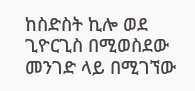ከስድስት ኪሎ ወደ ጊዮርጊስ በሚወስደው መንገድ ላይ በሚገኘው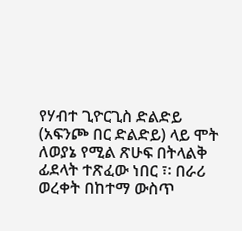የሃብተ ጊዮርጊስ ድልድይ (አፍንጮ በር ድልድይ) ላይ ሞት ለወያኔ የሚል ጽሁፍ በትላልቅ ፊደላት ተጽፈው ነበር ፣፡ በራሪ ወረቀት በከተማ ውስጥ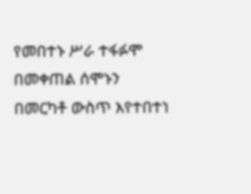የመበተኑ ሥራ ተፋፉሞ በመቀጠል ሰሞኑን በመርካቶ ውስጥ እየተበተነ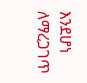እንደሆነ ለማረጋገጥ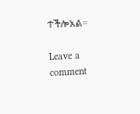ተችሎአል።

Leave a comment